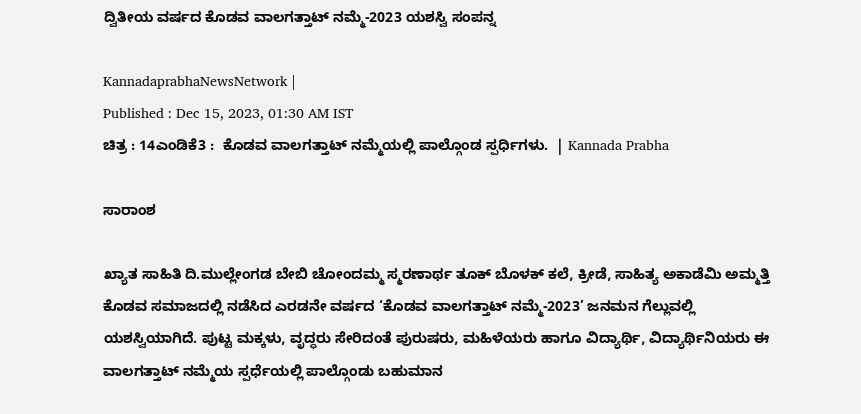ದ್ವಿತೀಯ ವರ್ಷದ ಕೊಡವ ವಾಲಗತ್ತಾಟ್ ನಮ್ಮೆ-2023 ಯಶಸ್ವಿ ಸಂಪನ್ನ

KannadaprabhaNewsNetwork |
Published : Dec 15, 2023, 01:30 AM IST
ಚಿತ್ರ : 14ಎಂಡಿಕೆ3 :  ಕೊಡವ ವಾಲಗತ್ತಾಟ್ ನಮ್ಮೆಯಲ್ಲಿ ಪಾಲ್ಗೊಂಡ ಸ್ಪರ್ಧಿಗಳು.  | Kannada Prabha

ಸಾರಾಂಶ

ಖ್ಯಾತ ಸಾಹಿತಿ ದಿ.ಮುಲ್ಲೇಂಗಡ ಬೇಬಿ ಚೋಂದಮ್ಮ ಸ್ಮರಣಾರ್ಥ ತೂಕ್ ಬೊಳಕ್ ಕಲೆ, ಕ್ರೀಡೆ, ಸಾಹಿತ್ಯ ಅಕಾಡೆಮಿ ಅಮ್ಮತ್ತಿ ಕೊಡವ ಸಮಾಜದಲ್ಲಿ ನಡೆಸಿದ ಎರಡನೇ ವರ್ಷದ ‘ಕೊಡವ ವಾಲಗತ್ತಾಟ್ ನಮ್ಮೆ-2023’ ಜನಮನ ಗೆಲ್ಲುವಲ್ಲಿ ಯಶಸ್ವಿಯಾಗಿದೆ. ಪುಟ್ಟ ಮಕ್ಕಳು, ವೃದ್ಧರು ಸೇರಿದಂತೆ ಪುರುಷರು, ಮಹಿಳೆಯರು ಹಾಗೂ ವಿದ್ಯಾರ್ಥಿ, ವಿದ್ಯಾರ್ಥಿನಿಯರು ಈ ವಾಲಗತ್ತಾಟ್ ನಮ್ಮೆಯ ಸ್ಪರ್ಧೆಯಲ್ಲಿ ಪಾಲ್ಗೊಂಡು ಬಹುಮಾನ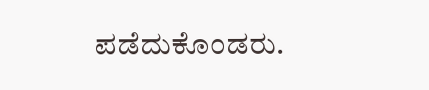ಪಡೆದುಕೊಂಡರು.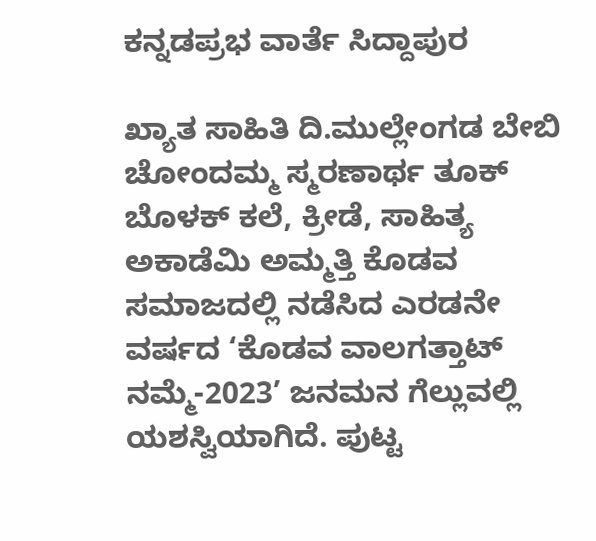ಕನ್ನಡಪ್ರಭ ವಾರ್ತೆ ಸಿದ್ದಾಪುರ

ಖ್ಯಾತ ಸಾಹಿತಿ ದಿ.ಮುಲ್ಲೇಂಗಡ ಬೇಬಿ ಚೋಂದಮ್ಮ ಸ್ಮರಣಾರ್ಥ ತೂಕ್ ಬೊಳಕ್ ಕಲೆ, ಕ್ರೀಡೆ, ಸಾಹಿತ್ಯ ಅಕಾಡೆಮಿ ಅಮ್ಮತ್ತಿ ಕೊಡವ ಸಮಾಜದಲ್ಲಿ ನಡೆಸಿದ ಎರಡನೇ ವರ್ಷದ ‘ಕೊಡವ ವಾಲಗತ್ತಾಟ್ ನಮ್ಮೆ-2023’ ಜನಮನ ಗೆಲ್ಲುವಲ್ಲಿ ಯಶಸ್ವಿಯಾಗಿದೆ. ಪುಟ್ಟ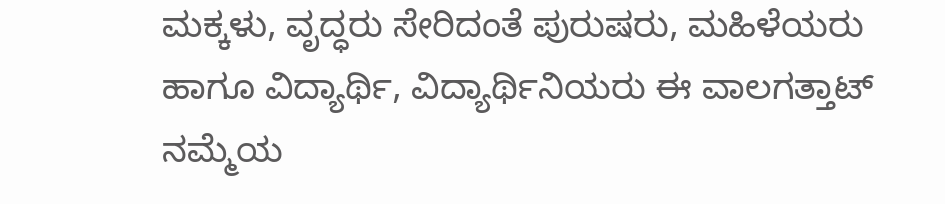ಮಕ್ಕಳು, ವೃದ್ಧರು ಸೇರಿದಂತೆ ಪುರುಷರು, ಮಹಿಳೆಯರು ಹಾಗೂ ವಿದ್ಯಾರ್ಥಿ, ವಿದ್ಯಾರ್ಥಿನಿಯರು ಈ ವಾಲಗತ್ತಾಟ್ ನಮ್ಮೆಯ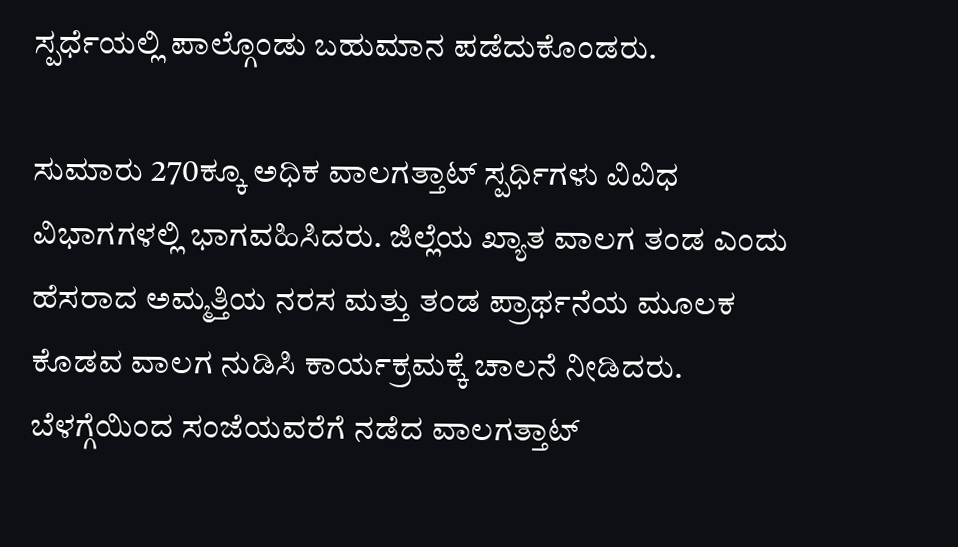ಸ್ಪರ್ಧೆಯಲ್ಲಿ ಪಾಲ್ಗೊಂಡು ಬಹುಮಾನ ಪಡೆದುಕೊಂಡರು.

ಸುಮಾರು 270ಕ್ಕೂ ಅಧಿಕ ವಾಲಗತ್ತಾಟ್ ಸ್ಪರ್ಧಿಗಳು ವಿವಿಧ ವಿಭಾಗಗಳಲ್ಲಿ ಭಾಗವಹಿಸಿದರು. ಜಿಲ್ಲೆಯ ಖ್ಯಾತ ವಾಲಗ ತಂಡ ಎಂದು ಹೆಸರಾದ ಅಮ್ಮತ್ತಿಯ ನರಸ ಮತ್ತು ತಂಡ ಪ್ರಾರ್ಥನೆಯ ಮೂಲಕ ಕೊಡವ ವಾಲಗ ನುಡಿಸಿ ಕಾರ್ಯಕ್ರಮಕ್ಕೆ ಚಾಲನೆ ನೀಡಿದರು. ಬೆಳಗ್ಗೆಯಿಂದ ಸಂಜೆಯವರೆಗೆ ನಡೆದ ವಾಲಗತ್ತಾಟ್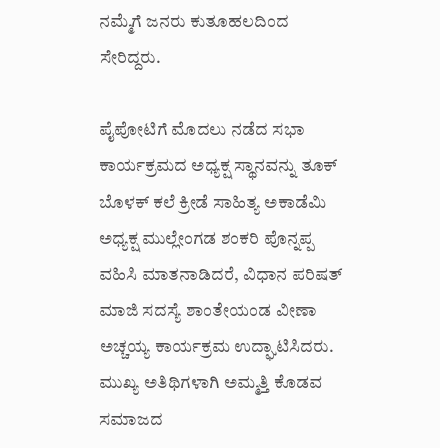ನಮ್ಮೆಗೆ ಜನರು ಕುತೂಹಲದಿಂದ ಸೇರಿದ್ದರು.

ಪೈಪೋಟಿಗೆ ಮೊದಲು ನಡೆದ ಸಭಾ ಕಾರ್ಯಕ್ರಮದ ಅಧ್ಯಕ್ಷ ಸ್ಥಾನವನ್ನು ತೂಕ್ ಬೊಳಕ್ ಕಲೆ ಕ್ರೀಡೆ ಸಾಹಿತ್ಯ ಅಕಾಡೆಮಿ ಅಧ್ಯಕ್ಷ ಮುಲ್ಲೇಂಗಡ ಶಂಕರಿ ಪೊನ್ನಪ್ಪ ವಹಿಸಿ ಮಾತನಾಡಿದರೆ, ವಿಧಾನ ಪರಿಷತ್ ಮಾಜಿ ಸದಸ್ಯೆ ಶಾಂತೇಯಂಡ ವೀಣಾ ಅಚ್ಚಯ್ಯ ಕಾರ್ಯಕ್ರಮ ಉದ್ಘಾಟಿಸಿದರು. ಮುಖ್ಯ ಅತಿಥಿಗಳಾಗಿ ಅಮ್ಮತ್ತಿ ಕೊಡವ ಸಮಾಜದ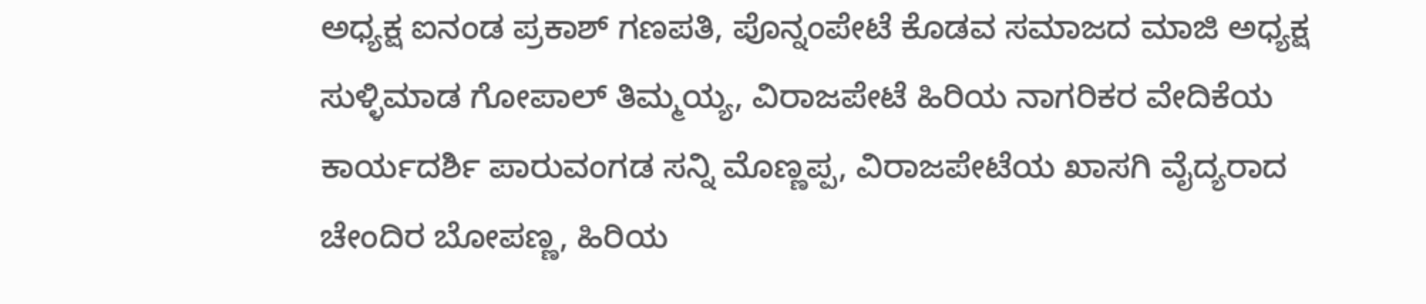ಅಧ್ಯಕ್ಷ ಐನಂಡ ಪ್ರಕಾಶ್ ಗಣಪತಿ, ಪೊನ್ನಂಪೇಟೆ ಕೊಡವ ಸಮಾಜದ ಮಾಜಿ ಅಧ್ಯಕ್ಷ ಸುಳ್ಳಿಮಾಡ ಗೋಪಾಲ್ ತಿಮ್ಮಯ್ಯ, ವಿರಾಜಪೇಟೆ ಹಿರಿಯ ನಾಗರಿಕರ ವೇದಿಕೆಯ ಕಾರ್ಯದರ್ಶಿ ಪಾರುವಂಗಡ ಸನ್ನಿ ಮೊಣ್ಣಪ್ಪ, ವಿರಾಜಪೇಟೆಯ ಖಾಸಗಿ ವೈದ್ಯರಾದ ಚೇಂದಿರ ಬೋಪಣ್ಣ, ಹಿರಿಯ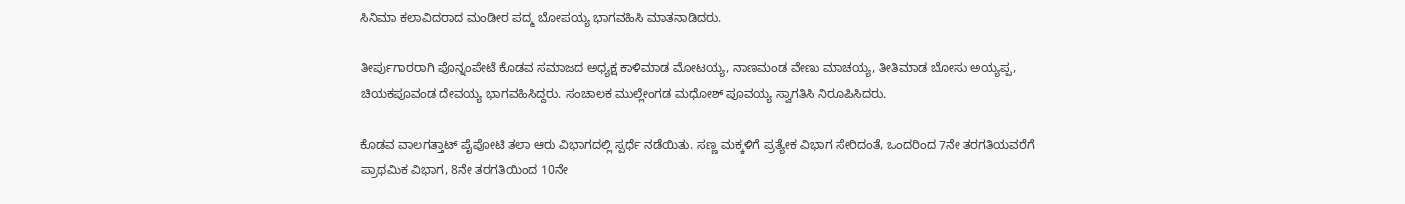ಸಿನಿಮಾ ಕಲಾವಿದರಾದ ಮಂಡೀರ ಪದ್ಮ ಬೋಪಯ್ಯ ಭಾಗವಹಿಸಿ ಮಾತನಾಡಿದರು.

ತೀರ್ಪುಗಾರರಾಗಿ ಪೊನ್ನಂಪೇಟೆ ಕೊಡವ ಸಮಾಜದ ಅಧ್ಯಕ್ಷ ಕಾಳಿಮಾಡ ಮೋಟಯ್ಯ, ನಾಣಮಂಡ ವೇಣು ಮಾಚಯ್ಯ, ತೀತಿಮಾಡ ಬೋಸು ಅಯ್ಯಪ್ಪ, ಚಿಯಕಪೂವಂಡ ದೇವಯ್ಯ ಭಾಗವಹಿಸಿದ್ದರು. ಸಂಚಾಲಕ ಮುಲ್ಲೇಂಗಡ ಮಧೋಶ್ ಪೂವಯ್ಯ ಸ್ವಾಗತಿಸಿ ನಿರೂಪಿಸಿದರು.

ಕೊಡವ ವಾಲಗತ್ತಾಟ್ ಪೈಪೋಟಿ ತಲಾ ಆರು ವಿಭಾಗದಲ್ಲಿ ಸ್ಪರ್ಧೆ ನಡೆಯಿತು. ಸಣ್ಣ ಮಕ್ಕಳಿಗೆ ಪ್ರತ್ಯೇಕ ವಿಭಾಗ ಸೇರಿದಂತೆ, ಒಂದರಿಂದ 7ನೇ ತರಗತಿಯವರೆಗೆ ಪ್ರಾಥಮಿಕ ವಿಭಾಗ, 8ನೇ ತರಗತಿಯಿಂದ 10ನೇ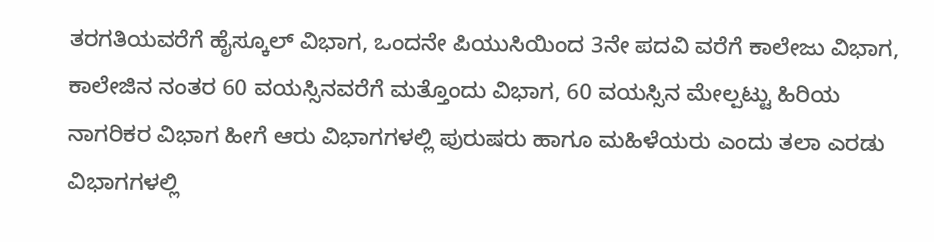ತರಗತಿಯವರೆಗೆ ಹೈಸ್ಕೂಲ್ ವಿಭಾಗ, ಒಂದನೇ ಪಿಯುಸಿಯಿಂದ 3ನೇ ಪದವಿ ವರೆಗೆ ಕಾಲೇಜು ವಿಭಾಗ, ಕಾಲೇಜಿನ ನಂತರ 60 ವಯಸ್ಸಿನವರೆಗೆ ಮತ್ತೊಂದು ವಿಭಾಗ, 60 ವಯಸ್ಸಿನ ಮೇಲ್ಪಟ್ಟು ಹಿರಿಯ ನಾಗರಿಕರ ವಿಭಾಗ ಹೀಗೆ ಆರು ವಿಭಾಗಗಳಲ್ಲಿ ಪುರುಷರು ಹಾಗೂ ಮಹಿಳೆಯರು ಎಂದು ತಲಾ ಎರಡು ವಿಭಾಗಗಳಲ್ಲಿ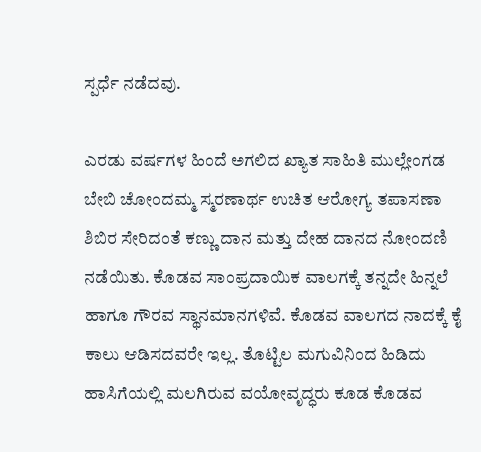ಸ್ಪರ್ಧೆ ನಡೆದವು.

ಎರಡು ವರ್ಷಗಳ ಹಿಂದೆ ಅಗಲಿದ ಖ್ಯಾತ ಸಾಹಿತಿ ಮುಲ್ಲೇಂಗಡ ಬೇಬಿ ಚೋಂದಮ್ಮ ಸ್ಮರಣಾರ್ಥ ಉಚಿತ ಆರೋಗ್ಯ ತಪಾಸಣಾ ಶಿಬಿರ ಸೇರಿದಂತೆ ಕಣ್ಣು ದಾನ ಮತ್ತು ದೇಹ ದಾನದ ನೋಂದಣಿ ನಡೆಯಿತು. ಕೊಡವ ಸಾಂಪ್ರದಾಯಿಕ ವಾಲಗಕ್ಕೆ ತನ್ನದೇ ಹಿನ್ನಲೆ ಹಾಗೂ ಗೌರವ ಸ್ಥಾನಮಾನಗಳಿವೆ. ಕೊಡವ ವಾಲಗದ ನಾದಕ್ಕೆ ಕೈ ಕಾಲು ಆಡಿಸದವರೇ ಇಲ್ಲ. ತೊಟ್ಟಿಲ ಮಗುವಿನಿಂದ ಹಿಡಿದು ಹಾಸಿಗೆಯಲ್ಲಿ ಮಲಗಿರುವ ವಯೋವೃದ್ಧರು ಕೂಡ ಕೊಡವ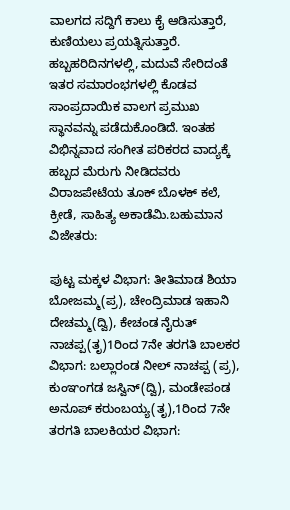ವಾಲಗದ ಸದ್ದಿಗೆ ಕಾಲು ಕೈ ಆಡಿಸುತ್ತಾರೆ, ಕುಣಿಯಲು ಪ್ರಯತ್ನಿಸುತ್ತಾರೆ. ಹಬ್ಬಹರಿದಿನಗಳಲ್ಲಿ, ಮದುವೆ ಸೇರಿದಂತೆ ಇತರ ಸಮಾರಂಭಗಳಲ್ಲಿ ಕೊಡವ ಸಾಂಪ್ರದಾಯಿಕ ವಾಲಗ ಪ್ರಮುಖ ಸ್ಥಾನವನ್ನು ಪಡೆದುಕೊಂಡಿದೆ. ಇಂತಹ ವಿಭಿನ್ನವಾದ ಸಂಗೀತ ಪರಿಕರದ ವಾದ್ಯಕ್ಕೆ ಹಬ್ಬದ ಮೆರುಗು ನೀಡಿದವರು ವಿರಾಜಪೇಟೆಯ ತೂಕ್ ಬೊಳಕ್ ಕಲೆ, ಕ್ರೀಡೆ, ಸಾಹಿತ್ಯ ಅಕಾಡೆಮಿ.ಬಹುಮಾನ ವಿಜೇತರು:

ಪುಟ್ಟ ಮಕ್ಕಳ ವಿಭಾಗ: ತೀತಿಮಾಡ ಶಿಯಾ ಬೋಜಮ್ಮ(ಪ್ರ), ಚೇಂದ್ರಿಮಾಡ ಇಹಾನಿ ದೇಚಮ್ಮ(ದ್ವಿ), ಕೇಚಂಡ ನೈರುತ್ ನಾಚಪ್ಪ(ತೃ)1ರಿಂದ 7ನೇ ತರಗತಿ ಬಾಲಕರ ವಿಭಾಗ: ಬಲ್ಲಾರಂಡ ನೀಲ್ ನಾಚಪ್ಪ (ಪ್ರ), ಕುಂಞಂಗಡ ಜಸ್ವಿನ್(ದ್ವಿ), ಮಂಡೇಪಂಡ ಅನೂಪ್ ಕರುಂಬಯ್ಯ(ತೃ),1ರಿಂದ 7ನೇ ತರಗತಿ ಬಾಲಕಿಯರ ವಿಭಾಗ: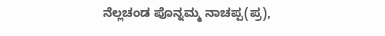ನೆಲ್ಲಚಂಡ ಪೊನ್ನಮ್ಮ ನಾಚಪ್ಪ(ಪ್ರ),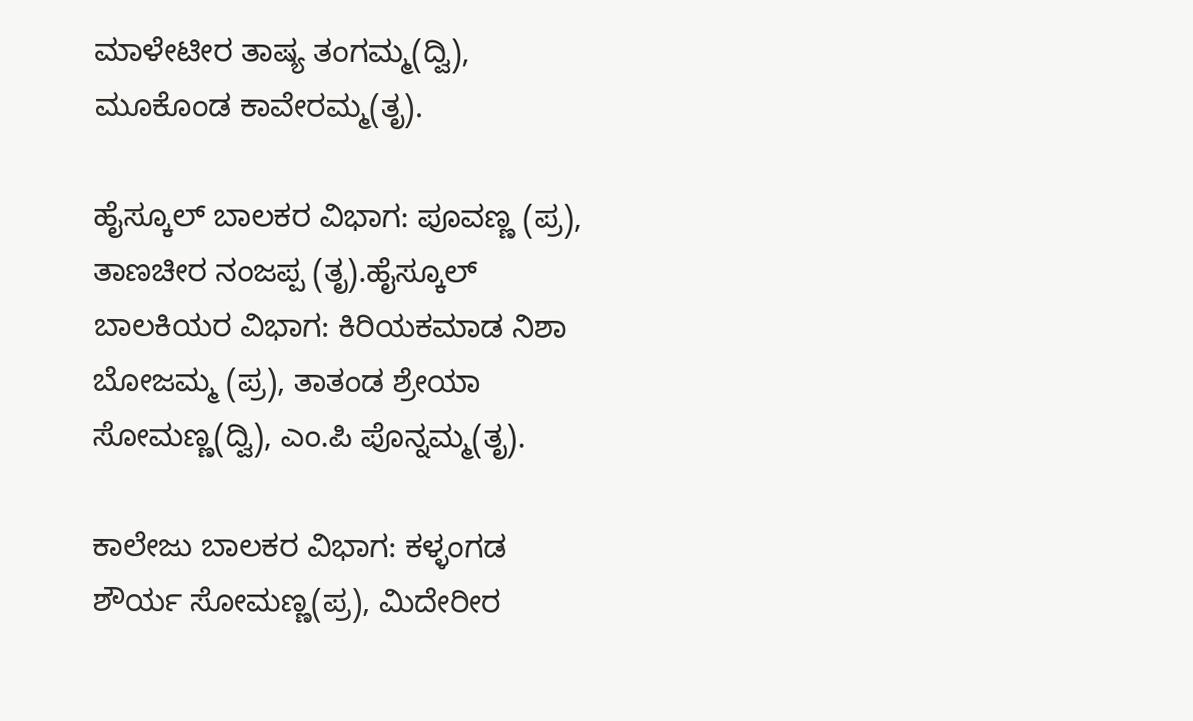ಮಾಳೇಟೀರ ತಾಷ್ಯ ತಂಗಮ್ಮ(ದ್ವಿ), ಮೂಕೊಂಡ ಕಾವೇರಮ್ಮ(ತೃ).

ಹೈಸ್ಕೂಲ್ ಬಾಲಕರ ವಿಭಾಗ: ಪೂವಣ್ಣ (ಪ್ರ), ತಾಣಚೀರ ನಂಜಪ್ಪ (ತೃ).ಹೈಸ್ಕೂಲ್ ಬಾಲಕಿಯರ ವಿಭಾಗ: ಕಿರಿಯಕಮಾಡ ನಿಶಾ ಬೋಜಮ್ಮ (ಪ್ರ), ತಾತಂಡ ಶ್ರೇಯಾ ಸೋಮಣ್ಣ(ದ್ವಿ), ಎಂ.ಪಿ ಪೊನ್ನಮ್ಮ(ತೃ).

ಕಾಲೇಜು ಬಾಲಕರ ವಿಭಾಗ: ಕಳ್ಳಂಗಡ ಶೌರ್ಯ ಸೋಮಣ್ಣ(ಪ್ರ), ಮಿದೇರೀರ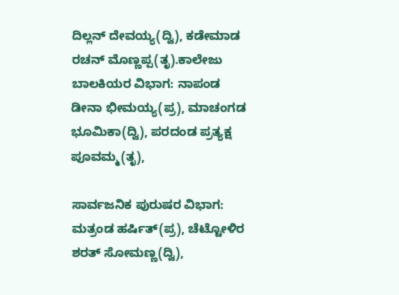ದಿಲ್ಲನ್ ದೇವಯ್ಯ(ದ್ವಿ), ಕಡೇಮಾಡ ರಚನ್ ಮೊಣ್ಣಪ್ಪ(ತೃ).ಕಾಲೇಜು ಬಾಲಕಿಯರ ವಿಭಾಗ: ನಾಪಂಡ ಡೀನಾ ಭೀಮಯ್ಯ(ಪ್ರ), ಮಾಚಂಗಡ ಭೂಮಿಕಾ(ದ್ವಿ), ಪರದಂಡ ಪ್ರತ್ಯಕ್ಷ ಪೂವಮ್ಮ(ತೃ),

ಸಾರ್ವಜನಿಕ ಪುರುಷರ ವಿಭಾಗ: ಮತ್ರಂಡ ಹರ್ಷಿತ್(ಪ್ರ), ಚೆಟ್ಟೋಳಿರ ಶರತ್ ಸೋಮಣ್ಣ(ದ್ವಿ),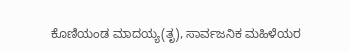ಕೊಣಿಯಂಡ ಮಾದಯ್ಯ(ತೃ), ಸಾರ್ವಜನಿಕ ಮಹಿಳೆಯರ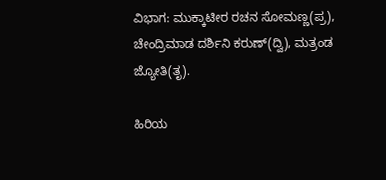ವಿಭಾಗ: ಮುಕ್ಕಾಟೀರ ರಚನ ಸೋಮಣ್ಣ(ಪ್ರ), ಚೇಂದ್ರಿಮಾಡ ದರ್ಶಿನಿ ಕರುಣ್(ದ್ವಿ), ಮತ್ರಂಡ ಜ್ಯೋತಿ(ತೃ).

ಹಿರಿಯ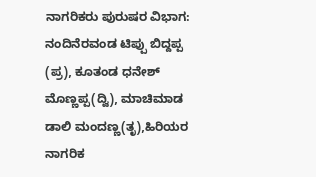ನಾಗರಿಕರು ಪುರುಷರ ವಿಭಾಗ: ನಂದಿನೆರವಂಡ ಟಿಪ್ಪು ಬಿದ್ದಪ್ಪ (ಪ್ರ), ಕೂತಂಡ ಧನೇಶ್ ಮೊಣ್ಣಪ್ಪ(ದ್ವಿ), ಮಾಚಿಮಾಡ ಡಾಲಿ ಮಂದಣ್ಣ(ತೃ),ಹಿರಿಯರ ನಾಗರಿಕ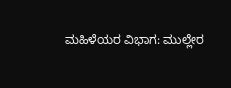ಮಹಿಳೆಯರ ವಿಭಾಗ: ಮುಲ್ಲೇರ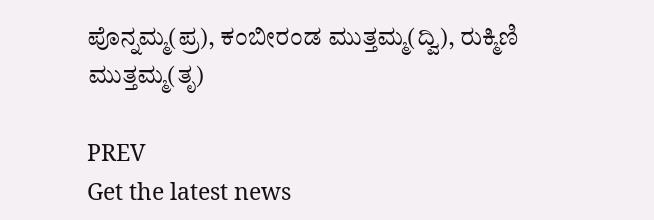ಪೊನ್ನಮ್ಮ(ಪ್ರ), ಕಂಬೀರಂಡ ಮುತ್ತಮ್ಮ(ದ್ವಿ), ರುಕ್ಮಿಣಿ ಮುತ್ತಮ್ಮ(ತೃ)

PREV
Get the latest news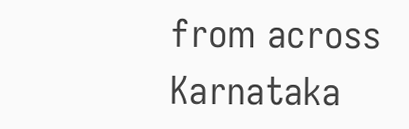from across Karnataka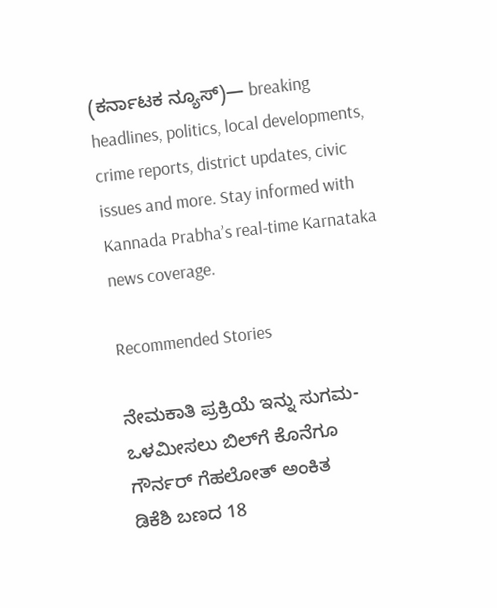(ಕರ್ನಾಟಕ ನ್ಯೂಸ್)— breaking headlines, politics, local developments, crime reports, district updates, civic issues and more. Stay informed with Kannada Prabha’s real‑time Karnataka news coverage.

Recommended Stories

ನೇಮಕಾತಿ ಪ್ರಕ್ರಿಯೆ ಇನ್ನು ಸುಗಮ-ಒಳಮೀಸಲು ಬಿಲ್‌ಗೆ ಕೊನೆಗೂ ಗೌರ್ನರ್‌ ಗೆಹಲೋತ್‌ ಅಂಕಿತ
ಡಿಕೆಶಿ ಬಣದ 18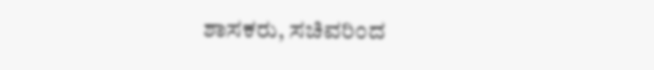ಶಾಸಕರು, ಸಚಿವರಿಂದ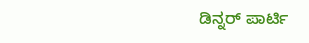ಡಿನ್ನರ್‌ ಪಾರ್ಟಿ